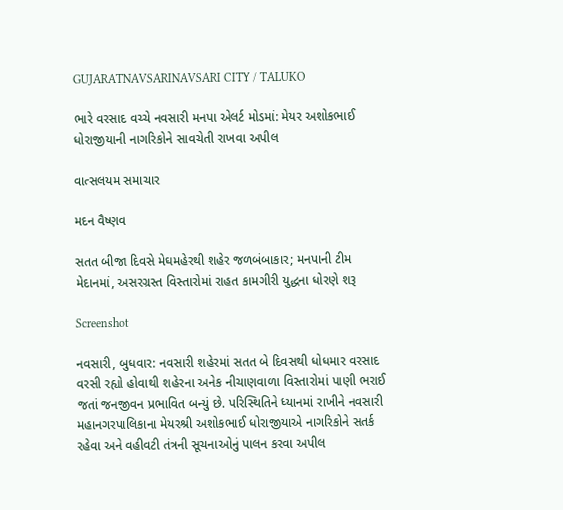GUJARATNAVSARINAVSARI CITY / TALUKO

ભારે વરસાદ વચ્ચે નવસારી મનપા એલર્ટ મોડમાં: મેયર અશોકભાઈ ધોરાજીયાની નાગરિકોને સાવચેતી રાખવા અપીલ

વાત્સલયમ સમાચાર

મદન વૈષ્ણવ

સતત બીજા દિવસે મેઘમહેરથી શહેર જળબંબાકાર; મનપાની ટીમ મેદાનમાં, અસરગ્રસ્ત વિસ્તારોમાં રાહત કામગીરી યુદ્ધના ધોરણે શરૂ

Screenshot

નવસારી, બુધવાર: નવસારી શહેરમાં સતત બે દિવસથી ધોધમાર વરસાદ વરસી રહ્યો હોવાથી શહેરના અનેક નીચાણવાળા વિસ્તારોમાં પાણી ભરાઈ જતાં જનજીવન પ્રભાવિત બન્યું છે. પરિસ્થિતિને ધ્યાનમાં રાખીને નવસારી મહાનગરપાલિકાના મેયરશ્રી અશોકભાઈ ધોરાજીયાએ નાગરિકોને સતર્ક રહેવા અને વહીવટી તંત્રની સૂચનાઓનું પાલન કરવા અપીલ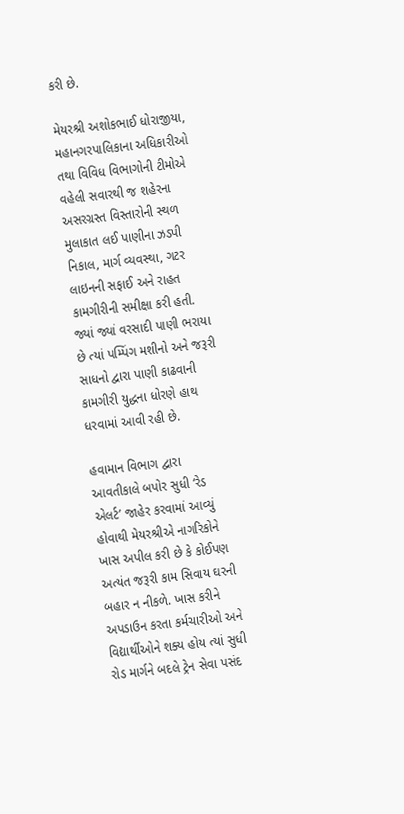કરી છે.

મેયરશ્રી અશોકભાઈ ધોરાજીયા, મહાનગરપાલિકાના અધિકારીઓ તથા વિવિધ વિભાગોની ટીમોએ વહેલી સવારથી જ શહેરના અસરગ્રસ્ત વિસ્તારોની સ્થળ મુલાકાત લઈ પાણીના ઝડપી નિકાલ, માર્ગ વ્યવસ્થા, ગટર લાઇનની સફાઈ અને રાહત કામગીરીની સમીક્ષા કરી હતી. જ્યાં જ્યાં વરસાદી પાણી ભરાયા છે ત્યાં પમ્પિંગ મશીનો અને જરૂરી સાધનો દ્વારા પાણી કાઢવાની કામગીરી યુદ્ધના ધોરણે હાથ ધરવામાં આવી રહી છે.

હવામાન વિભાગ દ્વારા આવતીકાલે બપોર સુધી ‘રેડ એલર્ટ’ જાહેર કરવામાં આવ્યું હોવાથી મેયરશ્રીએ નાગરિકોને ખાસ અપીલ કરી છે કે કોઈપણ અત્યંત જરૂરી કામ સિવાય ઘરની બહાર ન નીકળે. ખાસ કરીને અપડાઉન કરતા કર્મચારીઓ અને વિદ્યાર્થીઓને શક્ય હોય ત્યાં સુધી રોડ માર્ગને બદલે ટ્રેન સેવા પસંદ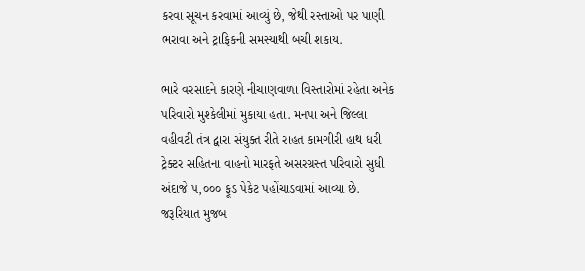કરવા સૂચન કરવામાં આવ્યું છે, જેથી રસ્તાઓ પર પાણી ભરાવા અને ટ્રાફિકની સમસ્યાથી બચી શકાય.

ભારે વરસાદને કારણે નીચાણવાળા વિસ્તારોમાં રહેતા અનેક પરિવારો મુશ્કેલીમાં મુકાયા હતા. મનપા અને જિલ્લા વહીવટી તંત્ર દ્વારા સંયુક્ત રીતે રાહત કામગીરી હાથ ધરી ટ્રેક્ટર સહિતના વાહનો મારફતે અસરગ્રસ્ત પરિવારો સુધી અંદાજે ૫,૦૦૦ ફૂડ પેકેટ પહોંચાડવામાં આવ્યા છે. જરૂરિયાત મુજબ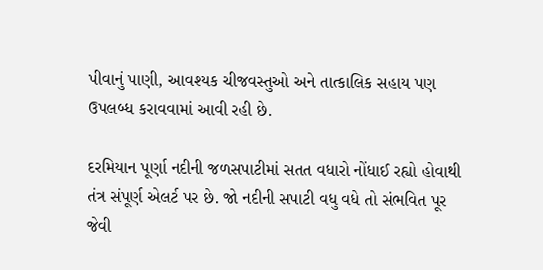પીવાનું પાણી, આવશ્યક ચીજવસ્તુઓ અને તાત્કાલિક સહાય પણ ઉપલબ્ધ કરાવવામાં આવી રહી છે.

દરમિયાન પૂર્ણા નદીની જળસપાટીમાં સતત વધારો નોંધાઈ રહ્યો હોવાથી તંત્ર સંપૂર્ણ એલર્ટ પર છે. જો નદીની સપાટી વધુ વધે તો સંભવિત પૂર જેવી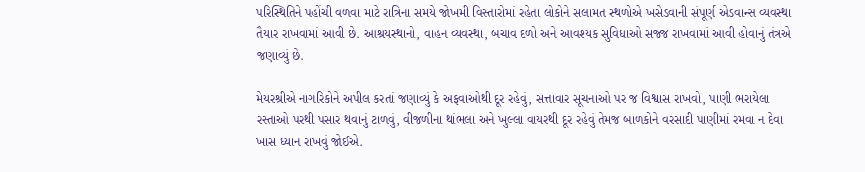પરિસ્થિતિને પહોંચી વળવા માટે રાત્રિના સમયે જોખમી વિસ્તારોમાં રહેતા લોકોને સલામત સ્થળોએ ખસેડવાની સંપૂર્ણ એડવાન્સ વ્યવસ્થા તૈયાર રાખવામાં આવી છે. આશ્રયસ્થાનો, વાહન વ્યવસ્થા, બચાવ દળો અને આવશ્યક સુવિધાઓ સજ્જ રાખવામાં આવી હોવાનું તંત્રએ જણાવ્યું છે.

મેયરશ્રીએ નાગરિકોને અપીલ કરતાં જણાવ્યું કે અફવાઓથી દૂર રહેવું, સત્તાવાર સૂચનાઓ પર જ વિશ્વાસ રાખવો, પાણી ભરાયેલા રસ્તાઓ પરથી પસાર થવાનું ટાળવું, વીજળીના થાંભલા અને ખુલ્લા વાયરથી દૂર રહેવું તેમજ બાળકોને વરસાદી પાણીમાં રમવા ન દેવા ખાસ ધ્યાન રાખવું જોઈએ.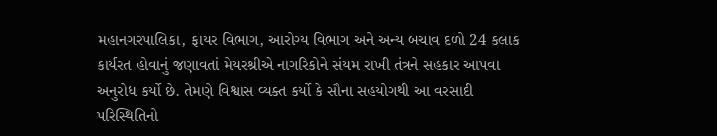મહાનગરપાલિકા, ફાયર વિભાગ, આરોગ્ય વિભાગ અને અન્ય બચાવ દળો 24 કલાક કાર્યરત હોવાનું જણાવતાં મેયરશ્રીએ નાગરિકોને સંયમ રાખી તંત્રને સહકાર આપવા અનુરોધ કર્યો છે. તેમણે વિશ્વાસ વ્યક્ત કર્યો કે સૌના સહયોગથી આ વરસાદી પરિસ્થિતિનો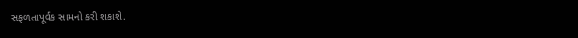સફળતાપૂર્વક સામનો કરી શકાશે.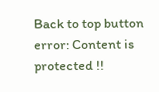Back to top button
error: Content is protected !!